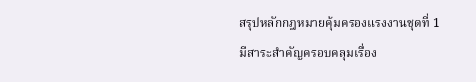สรุปหลักกฎหมายคุ้มครองแรงงานชุดที่ 1
มีสาระสำคัญครอบคลุมเรื่อง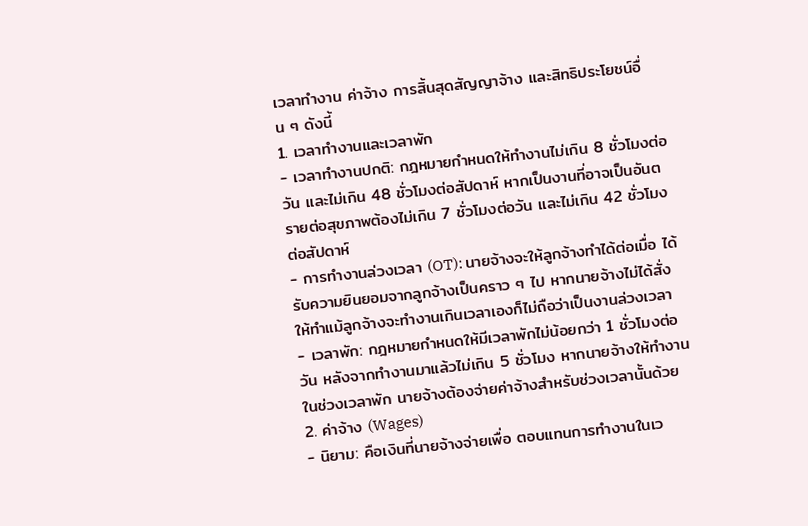เวลาทำงาน ค่าจ้าง การสิ้นสุดสัญญาจ้าง และสิทธิประโยชน์อื่น ๆ ดังนี้
1. เวลาทำงานและเวลาพัก
- เวลาทำงานปกติ: กฎหมายกำหนดให้ทำงานไม่เกิน 8 ชั่วโมงต่อวัน และไม่เกิน 48 ชั่วโมงต่อสัปดาห์ หากเป็นงานที่อาจเป็นอันตรายต่อสุขภาพต้องไม่เกิน 7 ชั่วโมงต่อวัน และไม่เกิน 42 ชั่วโมงต่อสัปดาห์
- การทำงานล่วงเวลา (OT): นายจ้างจะให้ลูกจ้างทำได้ต่อเมื่อ ได้รับความยินยอมจากลูกจ้างเป็นคราว ๆ ไป หากนายจ้างไม่ได้สั่งให้ทำแม้ลูกจ้างจะทำงานเกินเวลาเองก็ไม่ถือว่าเป็นงานล่วงเวลา
- เวลาพัก: กฎหมายกำหนดให้มีเวลาพักไม่น้อยกว่า 1 ชั่วโมงต่อวัน หลังจากทำงานมาแล้วไม่เกิน 5 ชั่วโมง หากนายจ้างให้ทำงานในช่วงเวลาพัก นายจ้างต้องจ่ายค่าจ้างสำหรับช่วงเวลานั้นด้วย
2. ค่าจ้าง (Wages)
- นิยาม: คือเงินที่นายจ้างจ่ายเพื่อ ตอบแทนการทำงานในเว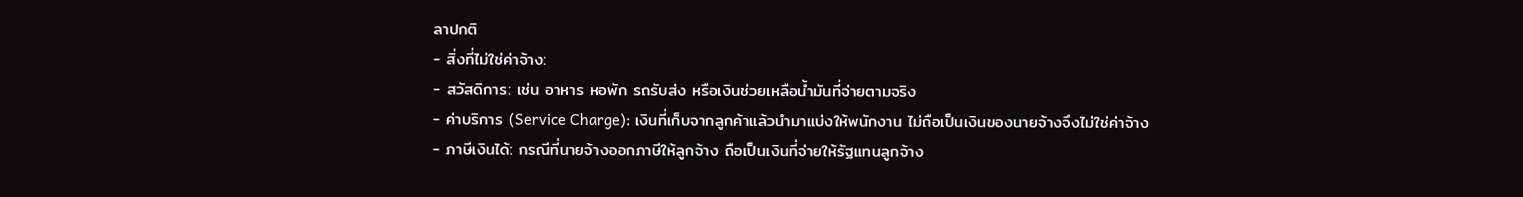ลาปกติ
- สิ่งที่ไม่ใช่ค่าจ้าง:
- สวัสดิการ: เช่น อาหาร หอพัก รถรับส่ง หรือเงินช่วยเหลือน้ำมันที่จ่ายตามจริง
- ค่าบริการ (Service Charge): เงินที่เก็บจากลูกค้าแล้วนำมาแบ่งให้พนักงาน ไม่ถือเป็นเงินของนายจ้างจึงไม่ใช่ค่าจ้าง
- ภาษีเงินได้: กรณีที่นายจ้างออกภาษีให้ลูกจ้าง ถือเป็นเงินที่จ่ายให้รัฐแทนลูกจ้าง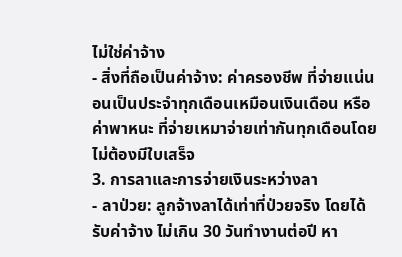ไม่ใช่ค่าจ้าง
- สิ่งที่ถือเป็นค่าจ้าง: ค่าครองชีพ ที่จ่ายแน่นอนเป็นประจำทุกเดือนเหมือนเงินเดือน หรือ ค่าพาหนะ ที่จ่ายเหมาจ่ายเท่ากันทุกเดือนโดยไม่ต้องมีใบเสร็จ
3. การลาและการจ่ายเงินระหว่างลา
- ลาป่วย: ลูกจ้างลาได้เท่าที่ป่วยจริง โดยได้รับค่าจ้าง ไม่เกิน 30 วันทำงานต่อปี หา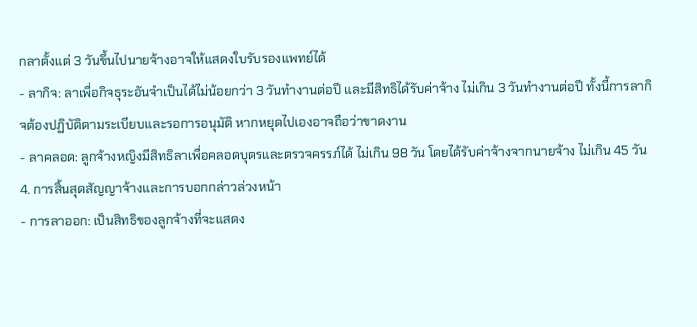กลาตั้งแต่ 3 วันขึ้นไปนายจ้างอาจให้แสดงใบรับรองแพทย์ได้
- ลากิจ: ลาเพื่อกิจธุระอันจำเป็นได้ไม่น้อยกว่า 3 วันทำงานต่อปี และมีสิทธิได้รับค่าจ้าง ไม่เกิน 3 วันทำงานต่อปี ทั้งนี้การลากิจต้องปฏิบัติตามระเบียบและรอการอนุมัติ หากหยุดไปเองอาจถือว่าขาดงาน
- ลาคลอด: ลูกจ้างหญิงมีสิทธิลาเพื่อคลอดบุตรและตรวจครรภ์ได้ ไม่เกิน 98 วัน โดยได้รับค่าจ้างจากนายจ้าง ไม่เกิน 45 วัน
4. การสิ้นสุดสัญญาจ้างและการบอกกล่าวล่วงหน้า
- การลาออก: เป็นสิทธิของลูกจ้างที่จะแสดง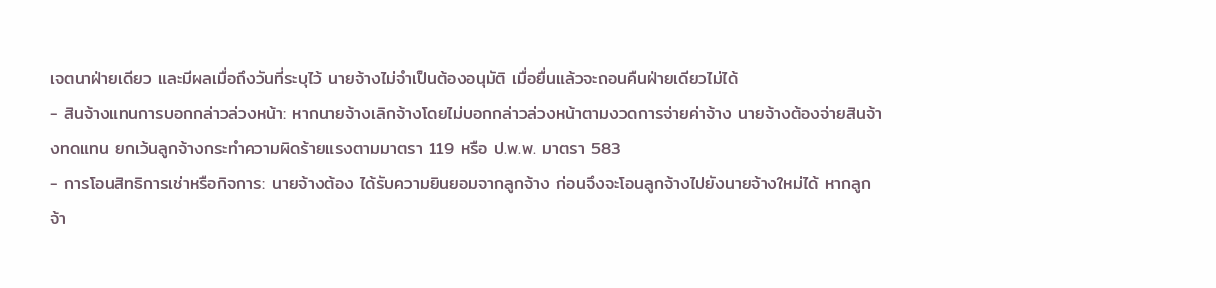เจตนาฝ่ายเดียว และมีผลเมื่อถึงวันที่ระบุไว้ นายจ้างไม่จำเป็นต้องอนุมัติ เมื่อยื่นแล้วจะถอนคืนฝ่ายเดียวไม่ได้
- สินจ้างแทนการบอกกล่าวล่วงหน้า: หากนายจ้างเลิกจ้างโดยไม่บอกกล่าวล่วงหน้าตามงวดการจ่ายค่าจ้าง นายจ้างต้องจ่ายสินจ้างทดแทน ยกเว้นลูกจ้างกระทำความผิดร้ายแรงตามมาตรา 119 หรือ ป.พ.พ. มาตรา 583
- การโอนสิทธิการเช่าหรือกิจการ: นายจ้างต้อง ได้รับความยินยอมจากลูกจ้าง ก่อนจึงจะโอนลูกจ้างไปยังนายจ้างใหม่ได้ หากลูกจ้า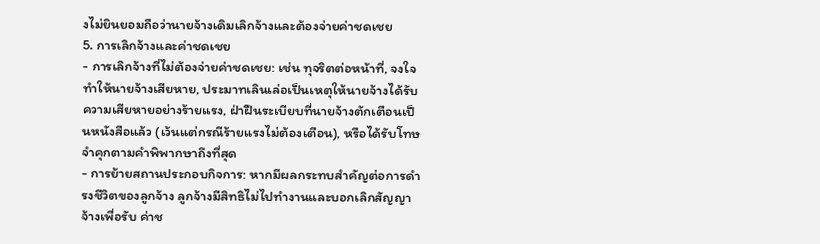งไม่ยินยอมถือว่านายจ้างเดิมเลิกจ้างและต้องจ่ายค่าชดเชย
5. การเลิกจ้างและค่าชดเชย
- การเลิกจ้างที่ไม่ต้องจ่ายค่าชดเชย: เช่น ทุจริตต่อหน้าที่, จงใจทำให้นายจ้างเสียหาย, ประมาทเลินเล่อเป็นเหตุให้นายจ้างได้รับ ความเสียหายอย่างร้ายแรง, ฝ่าฝืนระเบียบที่นายจ้างตักเตือนเป็นหนังสือแล้ว (เว้นแต่กรณีร้ายแรงไม่ต้องเตือน), หรือได้รับโทษจำคุกตามคำพิพากษาถึงที่สุด
- การย้ายสถานประกอบกิจการ: หากมีผลกระทบสำคัญต่อการดำรงชีวิตของลูกจ้าง ลูกจ้างมีสิทธิไม่ไปทำงานและบอกเลิกสัญญาจ้างเพื่อรับ ค่าช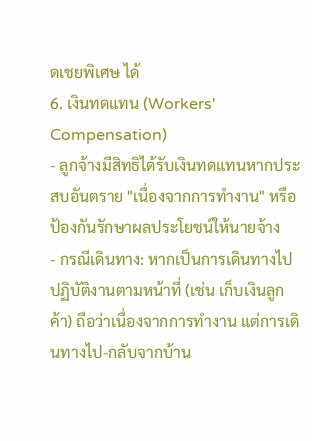ดเชยพิเศษ ได้
6. เงินทดแทน (Workers' Compensation)
- ลูกจ้างมีสิทธิได้รับเงินทดแทนหากประสบอันตราย "เนื่องจากการทำงาน" หรือป้องกันรักษาผลประโยชน์ให้นายจ้าง
- กรณีเดินทาง: หากเป็นการเดินทางไปปฏิบัติงานตามหน้าที่ (เช่น เก็บเงินลูกค้า) ถือว่าเนื่องจากการทำงาน แต่การเดินทางไป-กลับจากบ้าน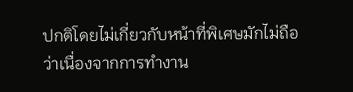ปกติโดยไม่เกี่ยวกับหน้าที่พิเศษมักไม่ถือว่าเนื่องจากการทำงาน